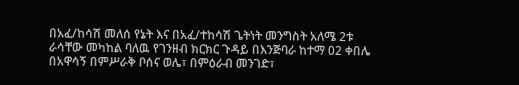በአፈ/ከሳሽ መለሰ የኔት እና በአፈ/ተከሳሽ ጌትነት መንግስት አለሜ 2ቱ ራሳቸው መካከል ባለዉ የገንዘብ ክርክር ጉዳይ በእንጅባራ ከተማ 02 ቀበሌ በአዋሳኝ በምሥራቅ ቦሰና ወሌ፣ በምዕራብ መንገድ፣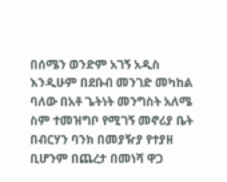በሰሜን ወንድም አገኝ አዲስ እንዲሁም በደቡብ መንገድ መካከል ባለው በአቶ ጌትነት መንግስት አለሜ ስም ተመዝግቦ የሚገኝ መኖሪያ ቤት በብርሃን ባንክ በመያዥያ የተያዘ ቢሆንም በጨረታ በመነሻ ዋጋ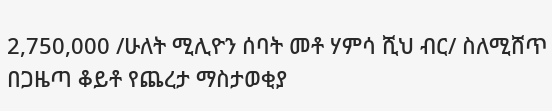2,750,000 /ሁለት ሚሊዮን ሰባት መቶ ሃምሳ ሺህ ብር/ ስለሚሸጥ በጋዜጣ ቆይቶ የጨረታ ማስታወቂያ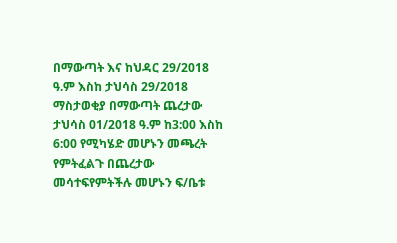በማውጣት እና ከህዳር 29/2018 ዓ.ም እስከ ታህሳስ 29/2018 ማስታወቂያ በማውጣት ጨረታው ታህሳስ 01/2018 ዓ.ም ከ3:00 እስከ 6:00 የሚካሄድ መሆኑን መጫረት የምትፈልጉ በጨረታው መሳተፍየምትችሉ መሆኑን ፍ/ቤቱ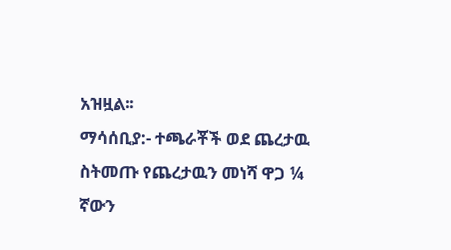አዝዟል፡፡
ማሳሰቢያ:- ተጫራቾች ወደ ጨረታዉ ስትመጡ የጨረታዉን መነሻ ዋጋ ¼ ኛውን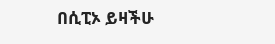በሲፒኦ ይዛችሁ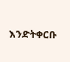እንድትቀርቡ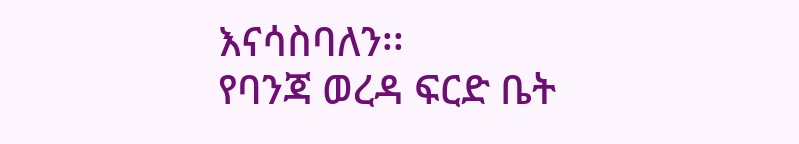እናሳስባለን፡፡
የባንጃ ወረዳ ፍርድ ቤት